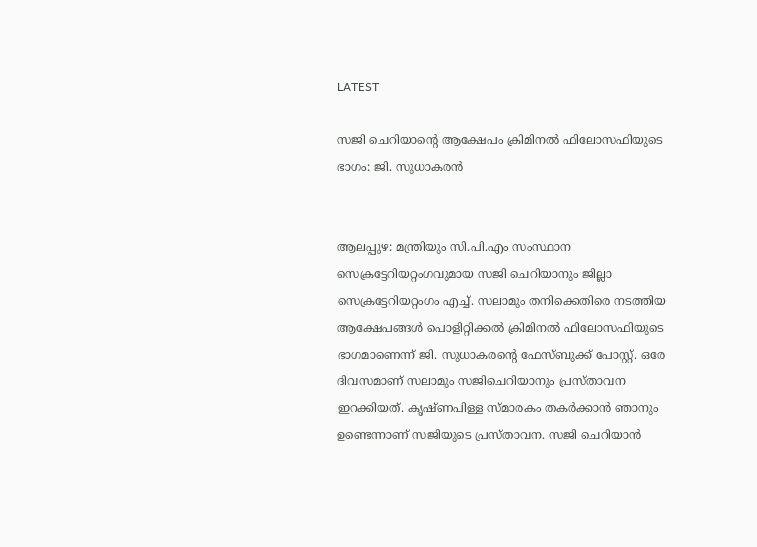LATEST

സജി ചെറിയാന്റെ ആക്ഷേപം ക്രിമിനൽ ഫിലോസഫിയുടെ ഭാഗം: ജി. സുധാകരൻ


ആലപ്പുഴ: മന്ത്രിയും സി.പി.എം സംസ്ഥാന സെക്രട്ടേറിയറ്റംഗവുമായ സജി ചെറിയാനും ജില്ലാ സെക്രട്ടേറിയറ്റംഗം എച്ച്. സലാമും തനിക്കെതിരെ നടത്തിയ ആക്ഷേപങ്ങൾ പൊളിറ്റിക്കൽ ക്രിമിനൽ ഫിലോസഫിയുടെ ഭാഗമാണെന്ന് ജി. സുധാകരന്റെ ഫേസ്ബുക്ക് പോസ്റ്റ്. ഒരേ ദിവസമാണ് സലാമും സജിചെറിയാനും പ്രസ്താവന ഇറക്കിയത്. കൃഷ്ണപിള്ള സ്മാരകം തകർക്കാൻ ഞാനും ഉണ്ടെന്നാണ് സജിയുടെ പ്രസ്താവന. സജി ചെറിയാൻ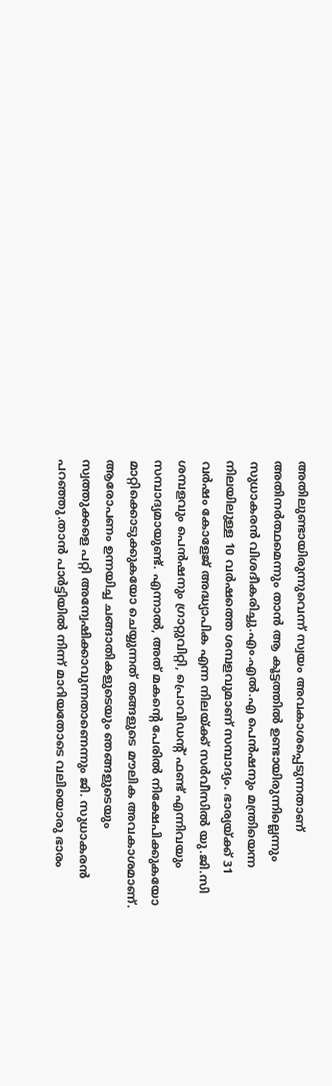അതിലുണ്ടായിരുന്നുവെന്ന് സ്വയം അവകാശപ്പെടുന്നതാണ് അതിനർത്ഥമെന്നും താൻ ആ കൂട്ടത്തിൽ ഉണ്ടായിരുന്നില്ലെന്നും സുധാകരൻ വിശദീകരിച്ചു.എം.എൽ.എ പെൻഷനും മന്ത്രിയെന്ന നിലയിലുള്ള 10 വർഷത്തെ ശമ്പളവുമാണ് സമ്പാദ്യം. ഭാര്യയ്ക്ക് 31 വർഷം കോളേജ് അദ്ധ്യാപിക എന്ന നിലയ്ക്ക് സർവീസിൽ യു.ജി.സി ശമ്പളവും പെൻഷനും ഗ്രാറ്റുവിറ്റി, പ്രൊവിഡന്റ് ഫണ്ട് എന്നിവയും സമ്പാദ്യമായുണ്ട്. എന്നാൽ, അത് മകന്റെ പേരിൽ നിക്ഷേപിക്കുകയോ മാറ്റിക്കൊടുക്കുകയോ ചെയ്യുന്നത് തങ്ങളുടെ മൗലിക അവകാശമാണ്. ആരോപണം ഉന്നയിച്ച ചങ്ങാതികളുടെയും ഞങ്ങളുടെയും സ്വത്തുക്കളെ പറ്റി അന്വേഷിക്കാവുന്നതാണെന്നും ജി. സുധാകരൻ പറഞ്ഞു.താൻ പാർട്ടിയിൽ നിന്ന് മാറിയതോടെ വലിയൊരു ഭാരം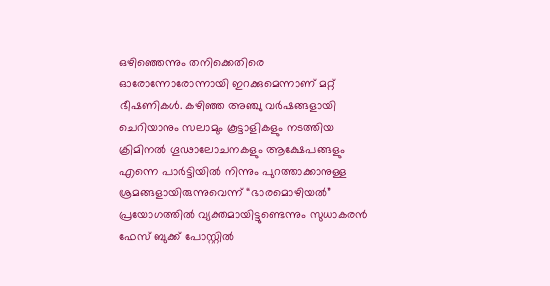ഒഴിഞ്ഞെന്നും തനിക്കെതിരെ ഓരോന്നോരോന്നായി ഇറക്കുമെന്നാണ് മറ്റ് ഭീഷണികൾ. കഴിഞ്ഞ അഞ്ചു വർഷങ്ങളായി ചെറിയാനും സലാമും കൂട്ടാളികളും നടത്തിയ ക്രിമിനൽ ഗൂഢാലോചനകളും ആക്ഷേപങ്ങളും എന്നെ പാർട്ടിയിൽ നിന്നും പുറത്താക്കാനുള്ള ശ്രമങ്ങളായിരുന്നുവെന്ന് “ഭാരമൊഴിയൽ” പ്രയോഗത്തിൽ വ്യക്തമായിട്ടുണ്ടെന്നും സുധാകരൻ ഫേസ് ബുക്ക് പോസ്റ്റിൽ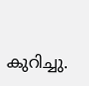കുറിച്ചു.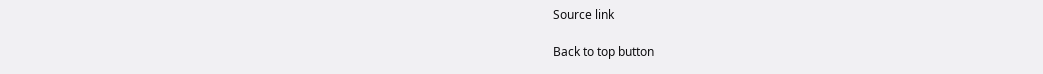Source link

Back to top button